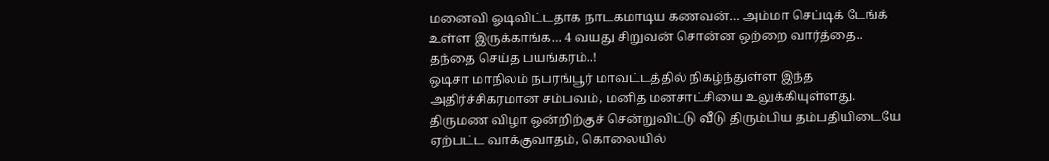மனைவி ஓடிவிட்டதாக நாடகமாடிய கணவன்… அம்மா செப்டிக் டேங்க் உள்ள இருக்காங்க… 4 வயது சிறுவன் சொன்ன ஒற்றை வார்த்தை.. தந்தை செய்த பயங்கரம்..!
ஒடிசா மாநிலம் நபரங்பூர் மாவட்டத்தில் நிகழ்ந்துள்ள இந்த அதிர்ச்சிகரமான சம்பவம், மனித மனசாட்சியை உலுக்கியுள்ளது. திருமண விழா ஒன்றிற்குச் சென்றுவிட்டு வீடு திரும்பிய தம்பதியிடையே ஏற்பட்ட வாக்குவாதம், கொலையில்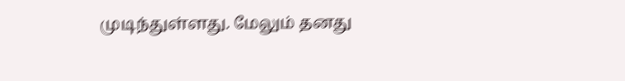முடிந்துள்ளது. மேலும் தனது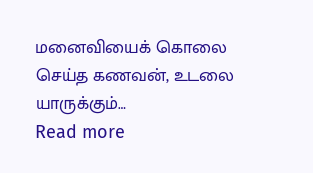மனைவியைக் கொலை செய்த கணவன், உடலை யாருக்கும்…
Read more